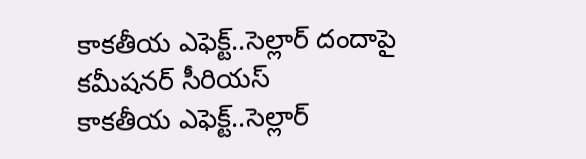కాకతీయ ఎఫెక్ట్..సెల్లార్ దందాపై కమీషనర్ సీరియస్
కాకతీయ ఎఫెక్ట్..సెల్లార్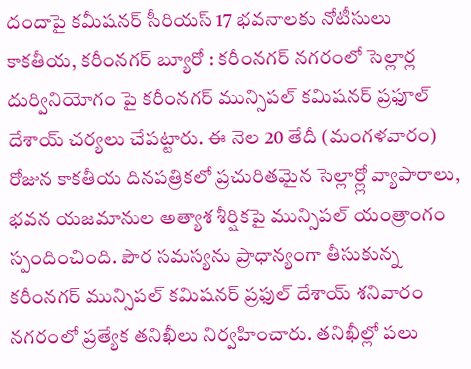దందాపై కమీషనర్ సీరియస్ 17 భవనాలకు నోటీసులు కాకతీయ, కరీంనగర్ బ్యూరో : కరీంనగర్ నగరంలో సెల్లార్ల దుర్వినియోగం పై కరీంనగర్ మున్సిపల్ కమిషనర్ ప్రఫూల్ దేశాయ్ చర్యలు చేపట్టారు. ఈ నెల 20 తేదీ (మంగళవారం) రోజున కాకతీయ దినపత్రికలో ప్రచురితమైన సెల్లార్ల్లో వ్యాపారాలు, భవన యజమానుల అత్యాశ శీర్షికపై మున్సిపల్ యంత్రాంగం స్పందించింది. పౌర సమస్యను ప్రాధాన్యంగా తీసుకున్న కరీంనగర్ మున్సిపల్ కమిషనర్ ప్రఫుల్ దేశాయ్ శనివారం నగరంలో ప్రత్యేక తనిఖీలు నిర్వహించారు. తనిఖీల్లో పలు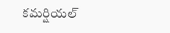కమర్షియల్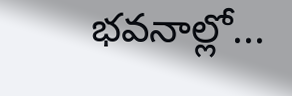భవనాల్లో...